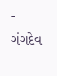- ગંગદેવ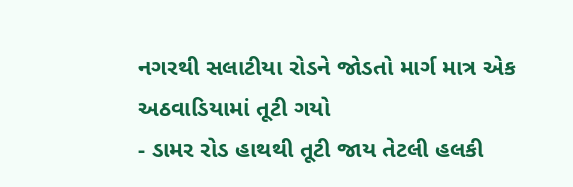નગરથી સલાટીયા રોડને જોડતો માર્ગ માત્ર એક અઠવાડિયામાં તૂટી ગયો
- ડામર રોડ હાથથી તૂટી જાય તેટલી હલકી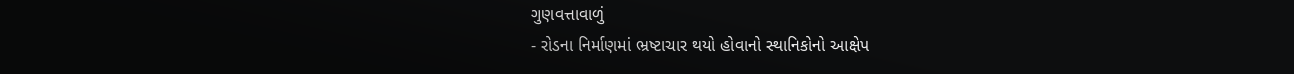ગુણવત્તાવાળું
- રોડના નિર્માણમાં ભ્રષ્ટાચાર થયો હોવાનો સ્થાનિકોનો આક્ષેપ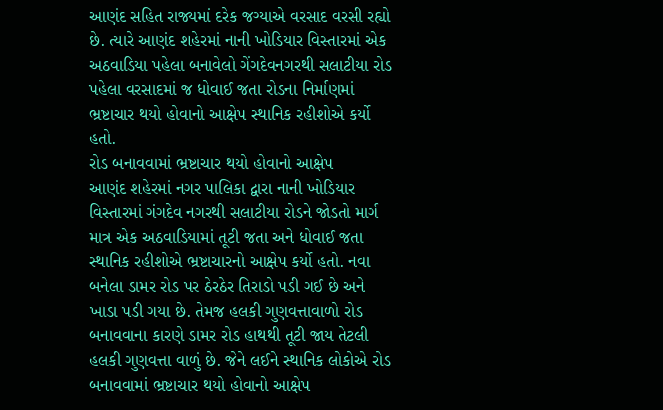આણંદ સહિત રાજ્યમાં દરેક જગ્યાએ વરસાદ વરસી રહ્યો છે. ત્યારે આણંદ શહેરમાં નાની ખોડિયાર વિસ્તારમાં એક અઠવાડિયા પહેલા બનાવેલો ગેંગદેવનગરથી સલાટીયા રોડ પહેલા વરસાદમાં જ ધોવાઈ જતા રોડના નિર્માણમાં ભ્રષ્ટાચાર થયો હોવાનો આક્ષેપ સ્થાનિક રહીશોએ કર્યો હતો.
રોડ બનાવવામાં ભ્રષ્ટાચાર થયો હોવાનો આક્ષેપ
આણંદ શહેરમાં નગર પાલિકા દ્વારા નાની ખોડિયાર વિસ્તારમાં ગંગદેવ નગરથી સલાટીયા રોડને જોડતો માર્ગ માત્ર એક અઠવાડિયામાં તૂટી જતા અને ધોવાઈ જતા સ્થાનિક રહીશોએ ભ્રષ્ટાચારનો આક્ષેપ કર્યો હતો. નવા બનેલા ડામર રોડ પર ઠેરઠેર તિરાડો પડી ગઈ છે અને ખાડા પડી ગયા છે. તેમજ હલકી ગુણવત્તાવાળો રોડ બનાવવાના કારણે ડામર રોડ હાથથી તૂટી જાય તેટલી હલકી ગુણવત્તા વાળું છે. જેને લઈને સ્થાનિક લોકોએ રોડ બનાવવામાં ભ્રષ્ટાચાર થયો હોવાનો આક્ષેપ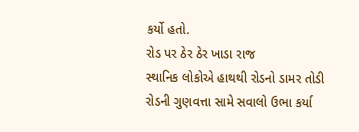કર્યો હતો.
રોડ પર ઠેર ઠેર ખાડા રાજ
સ્થાનિક લોકોએ હાથથી રોડનો ડામર તોડી રોડની ગુણવત્તા સામે સવાલો ઉભા કર્યા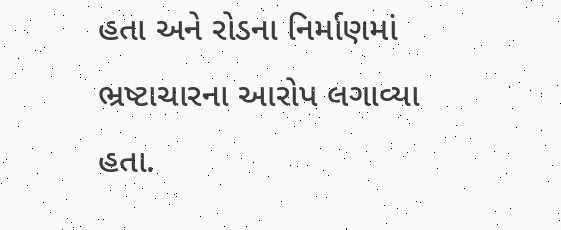હતા અને રોડના નિર્માણમાં ભ્રષ્ટાચારના આરોપ લગાવ્યા હતા.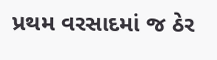પ્રથમ વરસાદમાં જ ઠેર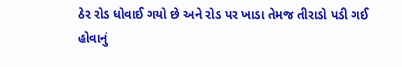ઠેર રોડ ધોવાઈ ગયો છે અને રોડ પર ખાડા તેમજ તીરાડો પડી ગઈ હોવાનું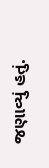જણાવ્યું હતું.